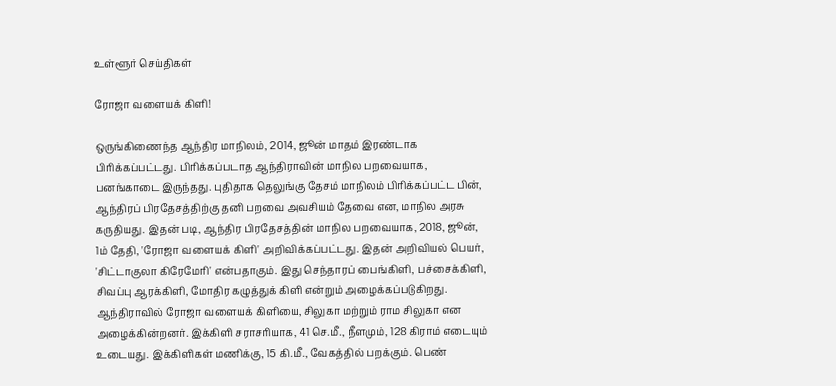உள்ளூர் செய்திகள்

ரோஜா வளையக் கிளி!

ஒருங்கிணைந்த ஆந்திர மாநிலம், 2014, ஜூன் மாதம் இரண்டாக பிரிக்கப்பட்டது. பிரிக்கப்படாத ஆந்திராவின் மாநில பறவையாக, பனங்காடை இருந்தது. புதிதாக தெலுங்கு தேசம் மாநிலம் பிரிக்கப்பட்ட பின், ஆந்திரப் பிரதேசத்திற்கு தனி பறவை அவசியம் தேவை என, மாநில அரசு கருதியது. இதன் படி, ஆந்திர பிரதேசத்தின் மாநில பறவையாக, 2018, ஜூன், 1ம் தேதி, 'ரோஜா வளையக் கிளி' அறிவிக்கப்பட்டது. இதன் அறிவியல் பெயர், 'சிட்டாகுலா கிரேமேரி' என்பதாகும். இது செந்தாரப் பைங்கிளி, பச்சைக்கிளி, சிவப்பு ஆரக்கிளி, மோதிர கழுத்துக் கிளி என்றும் அழைக்கப்படுகிறது. ஆந்திராவில் ரோஜா வளையக் கிளியை, சிலுகா மற்றும் ராம சிலுகா என அழைக்கின்றனர். இக்கிளி சராசரியாக, 41 செ.மீ., நீளமும், 128 கிராம் எடையும் உடையது. இக்கிளிகள் மணிக்கு, 15 கி.மீ., வேகத்தில் பறக்கும். பெண்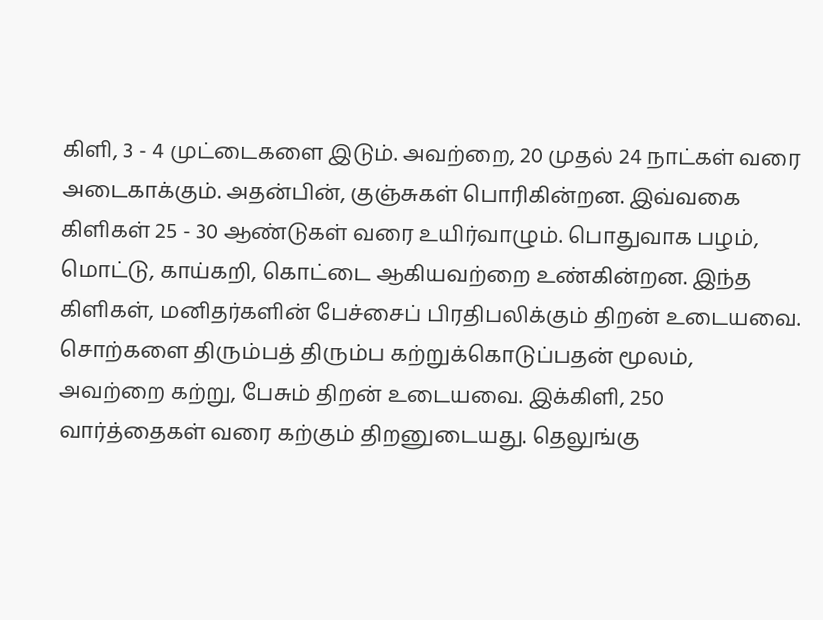கிளி, 3 - 4 முட்டைகளை இடும். அவற்றை, 20 முதல் 24 நாட்கள் வரை அடைகாக்கும். அதன்பின், குஞ்சுகள் பொரிகின்றன. இவ்வகை கிளிகள் 25 - 30 ஆண்டுகள் வரை உயிர்வாழும். பொதுவாக பழம், மொட்டு, காய்கறி, கொட்டை ஆகியவற்றை உண்கின்றன. இந்த கிளிகள், மனிதர்களின் பேச்சைப் பிரதிபலிக்கும் திறன் உடையவை. சொற்களை திரும்பத் திரும்ப கற்றுக்கொடுப்பதன் மூலம், அவற்றை கற்று, பேசும் திறன் உடையவை. இக்கிளி, 250 வார்த்தைகள் வரை கற்கும் திறனுடையது. தெலுங்கு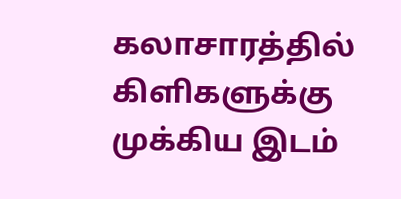கலாசாரத்தில் கிளிகளுக்கு முக்கிய இடம்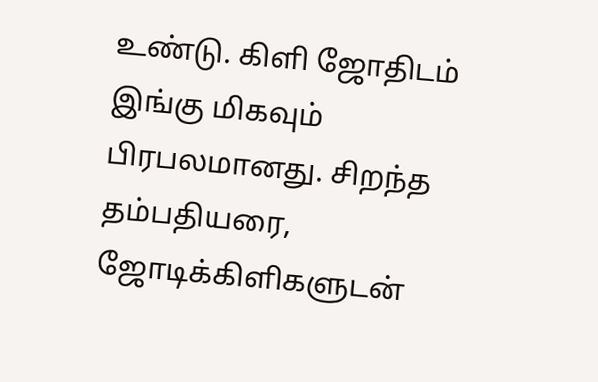உண்டு. கிளி ஜோதிடம் இங்கு மிகவும் பிரபலமானது. சிறந்த தம்பதியரை, ஜோடிக்கிளிகளுடன்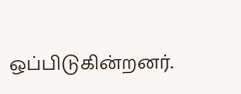ஒப்பிடுகின்றனர்.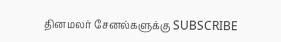தினமலர் சேனல்களுக்கு SUBSCRIBE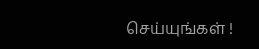செய்யுங்கள் !